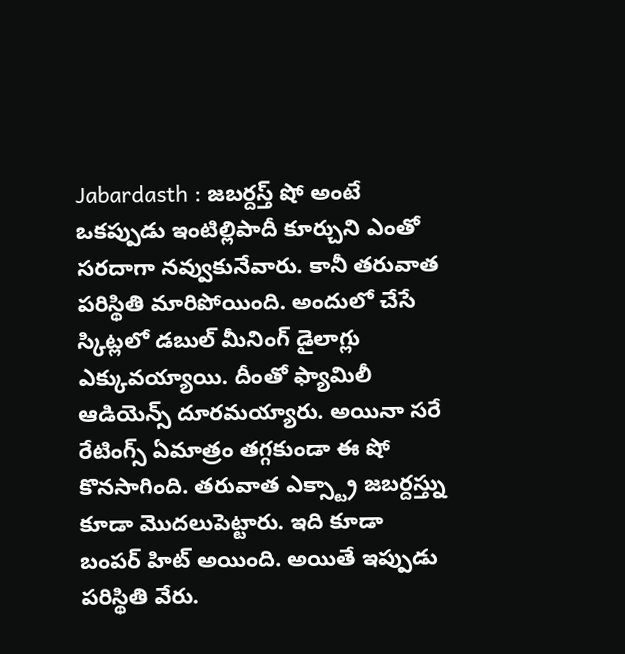Jabardasth : జబర్దస్త్ షో అంటే ఒకప్పుడు ఇంటిల్లిపాదీ కూర్చుని ఎంతో సరదాగా నవ్వుకునేవారు. కానీ తరువాత పరిస్థితి మారిపోయింది. అందులో చేసే స్కిట్లలో డబుల్ మీనింగ్ డైలాగ్లు ఎక్కువయ్యాయి. దీంతో ఫ్యామిలీ ఆడియెన్స్ దూరమయ్యారు. అయినా సరే రేటింగ్స్ ఏమాత్రం తగ్గకుండా ఈ షో కొనసాగింది. తరువాత ఎక్స్ట్రా జబర్దస్త్ను కూడా మొదలుపెట్టారు. ఇది కూడా బంపర్ హిట్ అయింది. అయితే ఇప్పుడు పరిస్థితి వేరు.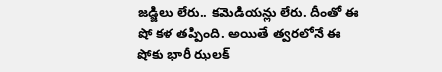జడ్జిలు లేరు.. కమెడియన్లు లేరు. దీంతో ఈ షో కళ తప్పింది. అయితే త్వరలోనే ఈ షోకు భారీ ఝలక్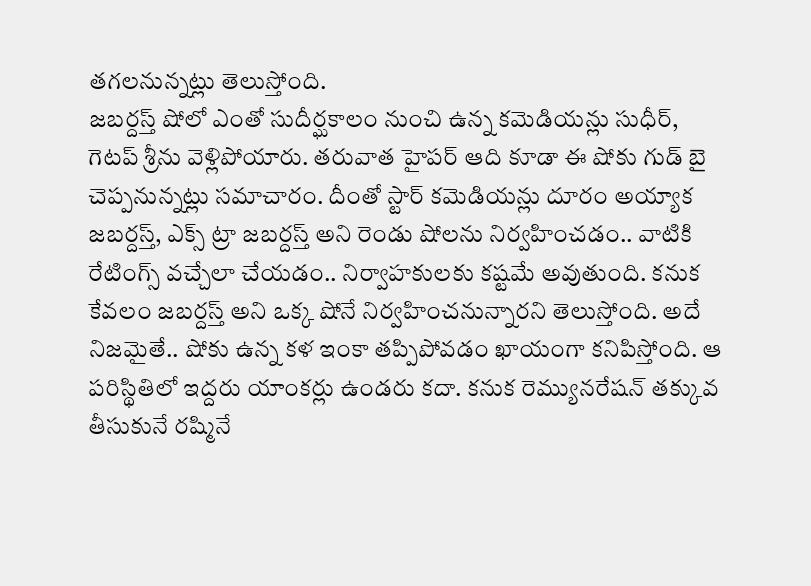తగలనున్నట్లు తెలుస్తోంది.
జబర్దస్త్ షోలో ఎంతో సుదీర్ఘకాలం నుంచి ఉన్న కమెడియన్లు సుధీర్, గెటప్ శ్రీను వెళ్లిపోయారు. తరువాత హైపర్ ఆది కూడా ఈ షోకు గుడ్ బై చెప్పనున్నట్లు సమాచారం. దీంతో స్టార్ కమెడియన్లు దూరం అయ్యాక జబర్దస్త్, ఎక్స్ ట్రా జబర్దస్త్ అని రెండు షోలను నిర్వహించడం.. వాటికి రేటింగ్స్ వచ్చేలా చేయడం.. నిర్వాహకులకు కష్టమే అవుతుంది. కనుక కేవలం జబర్దస్త్ అని ఒక్క షోనే నిర్వహించనున్నారని తెలుస్తోంది. అదే నిజమైతే.. షోకు ఉన్న కళ ఇంకా తప్పిపోవడం ఖాయంగా కనిపిస్తోంది. ఆ పరిస్థితిలో ఇద్దరు యాంకర్లు ఉండరు కదా. కనుక రెమ్యునరేషన్ తక్కువ తీసుకునే రష్మినే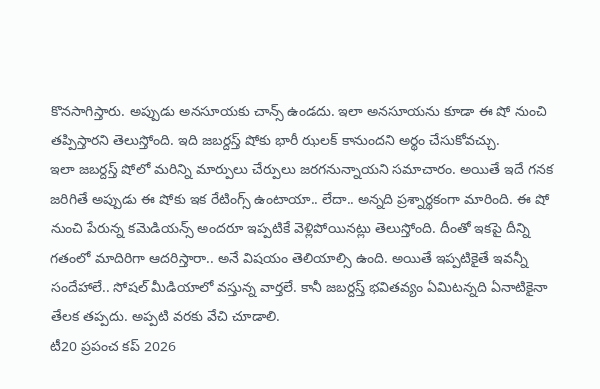కొనసాగిస్తారు. అప్పుడు అనసూయకు చాన్స్ ఉండదు. ఇలా అనసూయను కూడా ఈ షో నుంచి తప్పిస్తారని తెలుస్తోంది. ఇది జబర్దస్త్ షోకు భారీ ఝలక్ కానుందని అర్థం చేసుకోవచ్చు.
ఇలా జబర్దస్త్ షోలో మరిన్ని మార్పులు చేర్పులు జరగనున్నాయని సమాచారం. అయితే ఇదే గనక జరిగితే అప్పుడు ఈ షోకు ఇక రేటింగ్స్ ఉంటాయా.. లేదా.. అన్నది ప్రశ్నార్థకంగా మారింది. ఈ షో నుంచి పేరున్న కమెడియన్స్ అందరూ ఇప్పటికే వెళ్లిపోయినట్లు తెలుస్తోంది. దీంతో ఇకపై దీన్ని గతంలో మాదిరిగా ఆదరిస్తారా.. అనే విషయం తెలియాల్సి ఉంది. అయితే ఇప్పటికైతే ఇవన్నీ సందేహాలే.. సోషల్ మీడియాలో వస్తున్న వార్తలే. కానీ జబర్దస్త్ భవితవ్యం ఏమిటన్నది ఏనాటికైనా తేలక తప్పదు. అప్పటి వరకు వేచి చూడాలి.
టీ20 ప్రపంచ కప్ 2026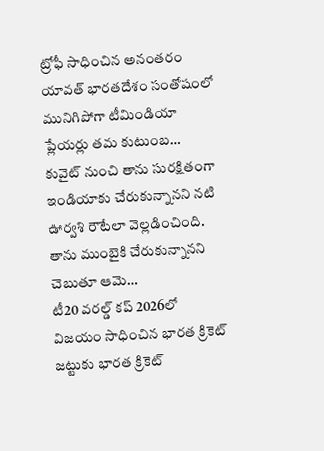ట్రోఫీ సాధించిన అనంతరం యావత్ భారతదేశం సంతోషంలో మునిగిపోగా టీమిండియా ప్లేయర్లు తమ కుటుంబ…
కువైట్ నుంచి తాను సురక్షితంగా ఇండియాకు చేరుకున్నానని నటి ఊర్వశి రౌటేలా వెల్లడించింది. తాను ముంబైకి చేరుకున్నానని చెబుతూ ఆమె…
టీ20 వరల్డ్ కప్ 2026లో విజయం సాధించిన భారత క్రికెట్ జట్టుకు భారత క్రికెట్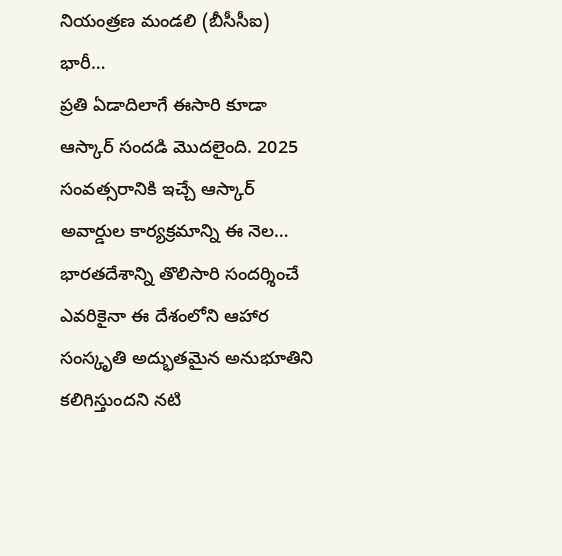నియంత్రణ మండలి (బీసీసీఐ) భారీ…
ప్రతి ఏడాదిలాగే ఈసారి కూడా ఆస్కార్ సందడి మొదలైంది. 2025 సంవత్సరానికి ఇచ్చే ఆస్కార్ అవార్డుల కార్యక్రమాన్ని ఈ నెల…
భారతదేశాన్ని తొలిసారి సందర్శించే ఎవరికైనా ఈ దేశంలోని ఆహార సంస్కృతి అద్భుతమైన అనుభూతిని కలిగిస్తుందని నటి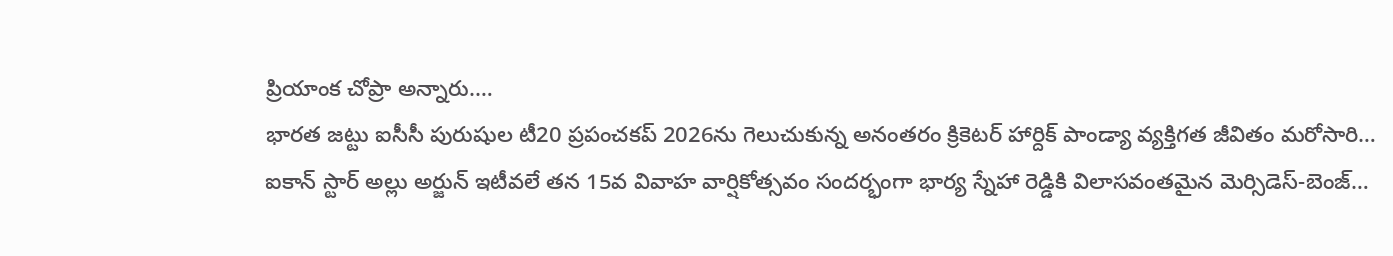ప్రియాంక చోప్రా అన్నారు.…
భారత జట్టు ఐసీసీ పురుషుల టీ20 ప్రపంచకప్ 2026ను గెలుచుకున్న అనంతరం క్రికెటర్ హార్దిక్ పాండ్యా వ్యక్తిగత జీవితం మరోసారి…
ఐకాన్ స్టార్ అల్లు అర్జున్ ఇటీవలే తన 15వ వివాహ వార్షికోత్సవం సందర్భంగా భార్య స్నేహా రెడ్డికి విలాసవంతమైన మెర్సిడెస్-బెంజ్…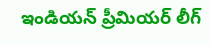ఇండియన్ ప్రీమియర్ లీగ్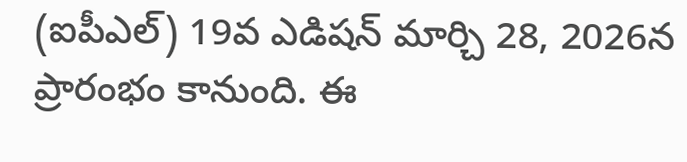(ఐపీఎల్) 19వ ఎడిషన్ మార్చి 28, 2026న ప్రారంభం కానుంది. ఈ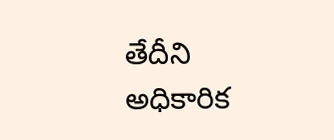తేదీని అధికారిక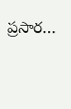ప్రసార…